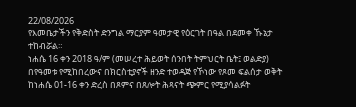22/08/2026
የእመቤታችን የቅድስት ድንግል ማርያም ዓመታዊ የዕርገት በዓል በደመቀ ኹኔታ ተከብሯል።
ነሐሴ 16 ቀን 2018 ዓ/ም (መሠረተ ሕይወት ሰንበት ትምህርት ቤት፤ ወልድያ)
በየዓመቱ የሚከበረውና በክርስቲያኖች ዘንድ ተወዳጅ የኾነው የጾመ ፍልሰታ ወቅት ከነሐሴ 01-16 ቀን ድረስ በጾምና በጸሎት ሕጻናት ጭምር የሚያሳልፉት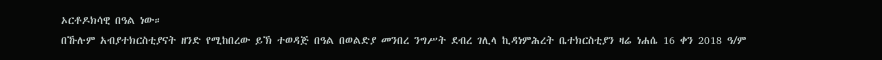ኦርቶዶክሳዊ በዓል ነው።
በኹሉም አብያተክርስቲያናት ዘንድ የሚከበረው ይኽ ተወዳጅ በዓል በወልድያ መንበረ ንግሥት ደብረ ገሊላ ኪዳነምሕረት ቤተክርስቲያን ዛሬ ነሐሴ 16 ቀን 2018 ዓ/ም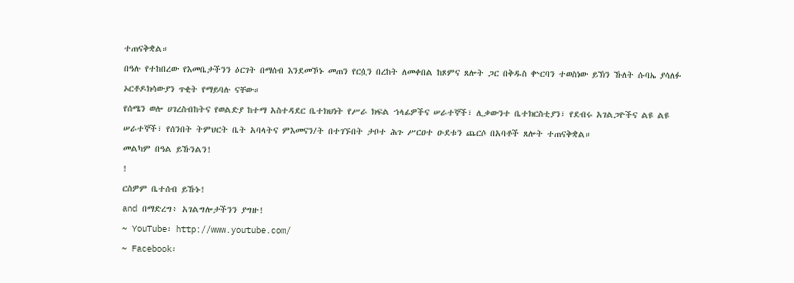ተጠናቅቋል።
በዓሉ የተከበረው የእመቤታችንን ዕርገት በማሰብ እንደመኾኑ መጠን የርሷን በረከት ለመቀበል ከጾምና ጸሎት ጋር በቅዱስ ቍርባን ተወስነው ይኽን ኹለት ሱባኤ ያሳለፉ ኦርቶዶክሳውያን ጥቂት የማይባሉ ናቸው።
የሰሜን ወሎ ሀገረስብከትና የወልድያ ከተማ አስተዳደር ቤተክህነት የሥራ ክፍል ኀላፊዎችና ሠራተኞች፣ ሊቃውንተ ቤተክርስቲያን፣ የደብሩ አገልጋዮችና ልዩ ልዩ ሠራተኞች፣ የሰንበት ትምህርት ቤት አባላትና ምእመናን/ት በተገኙበት ታቦተ ሕጉ ሥርዐተ ዑደቱን ጨርሶ በአባቶች ጸሎት ተጠናቅቋል።
መልካም በዓል ይኹንልን!
!
ርስዎም ቤተሰብ ይኹኑ!
and በማድረግ፥ አገልግሎታችንን ያግዙ!
~ YouTube፡ http://www.youtube.com/
~ Facebook፡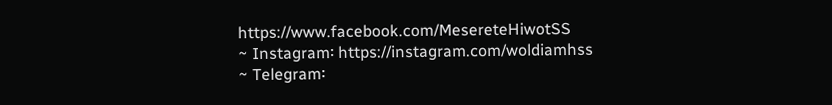https://www.facebook.com/MesereteHiwotSS
~ Instagram፡ https://instagram.com/woldiamhss
~ Telegram፡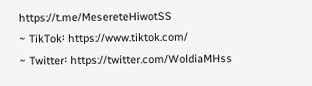https://t.me/MesereteHiwotSS
~ TikTok፡ https://www.tiktok.com/
~ Twitter፡ https://twitter.com/WoldiaMHss